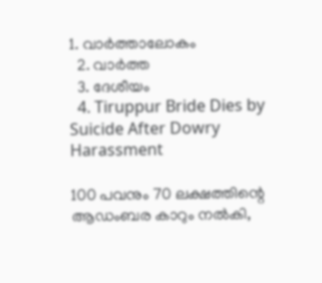1. വാര്‍ത്താലോകം
  2. വാര്‍ത്ത
  3. ദേശീയം
  4. Tiruppur Bride Dies by Suicide After Dowry Harassment

100 പവനും 70 ലക്ഷത്തിന്റെ ആഡംബര കാറും നല്‍കി,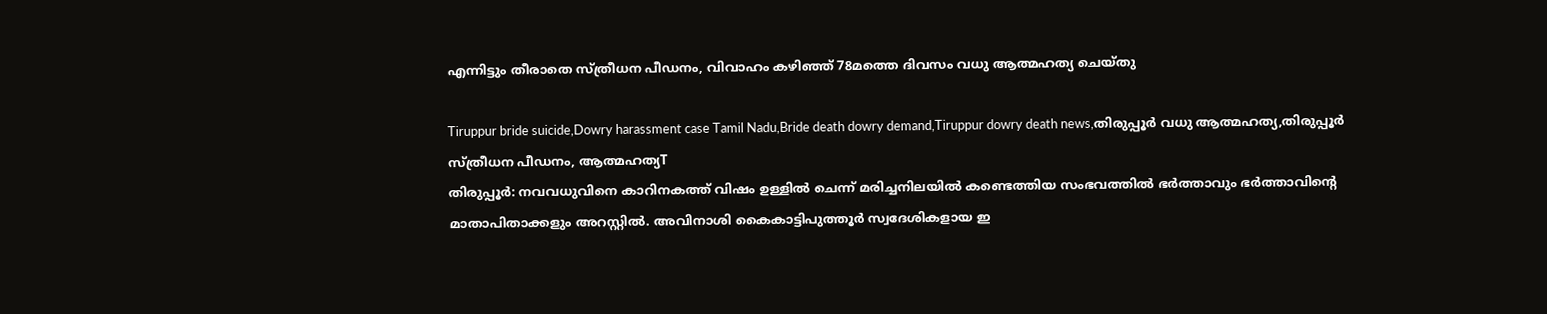എന്നിട്ടും തീരാതെ സ്ത്രീധന പീഡനം, വിവാഹം കഴിഞ്ഞ് 78മത്തെ ദിവസം വധു ആത്മഹത്യ ചെയ്തു

Tiruppur bride suicide,Dowry harassment case Tamil Nadu,Bride death dowry demand,Tiruppur dowry death news,തിരുപ്പൂർ വധു ആത്മഹത്യ,തിരുപ്പൂർ സ്ത്രീധന പീഡനം, ആത്മഹത്യT
തിരുപ്പൂര്‍: നവവധുവിനെ കാറിനകത്ത് വിഷം ഉള്ളില്‍ ചെന്ന് മരിച്ചനിലയില്‍ കണ്ടെത്തിയ സംഭവത്തില്‍ ഭര്‍ത്താവും ഭര്‍ത്താവിന്റെ മാതാപിതാക്കളും അറസ്റ്റില്‍. അവിനാശി കൈകാട്ടിപുത്തൂര്‍ സ്വദേശികളായ ഇ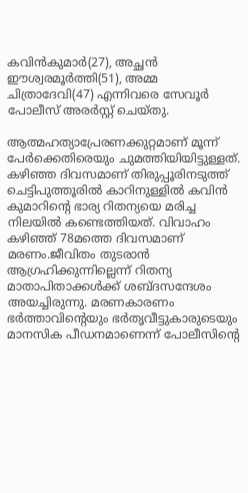കവിന്‍കുമാര്‍(27), അച്ഛന്‍ ഈശ്വരമൂര്‍ത്തി(51), അമ്മ ചിത്രാദേവി(47) എന്നിവരെ സേവൂര്‍ പോലീസ് അരര്‍സ്റ്റ് ചെയ്തു.

ആത്മഹത്യാപ്രേരണക്കുറ്റമാണ് മൂന്ന് പേര്‍ക്കെതിരെയും ചുമത്തിയിയിട്ടുള്ളത്. കഴിഞ്ഞ ദിവസമാണ് തിരുപ്പൂരിനടുത്ത് ചെട്ടിപുത്തൂരില്‍ കാറിനുള്ളില്‍ കവിന്‍ കുമാറിന്റെ ഭാര്യ റിതന്യയെ മരിച്ച നിലയില്‍ കണ്ടെത്തിയത്. വിവാഹം കഴിഞ്ഞ് 78മത്തെ ദിവസമാണ് മരണം.ജീവിതം തുടരാന്‍ ആഗ്രഹിക്കുന്നില്ലെന്ന് റിതന്യ മാതാപിതാക്കള്‍ക്ക് ശബ്ദസന്ദേശം അയച്ചിരുന്നു. മരണകാരണം ഭര്‍ത്താവിന്റെയും ഭര്‍തൃവീട്ടുകാരുടെയും മാനസിക പീഡനമാണെന്ന് പോലീസിന്റെ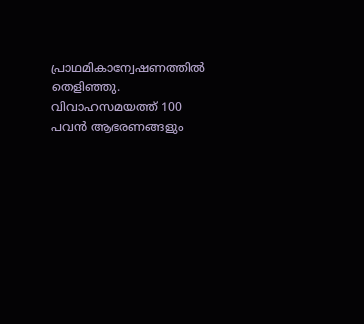പ്രാഥമികാന്വേഷണത്തില്‍ തെളിഞ്ഞു. വിവാഹസമയത്ത് 100 പവന്‍ ആഭരണങ്ങളും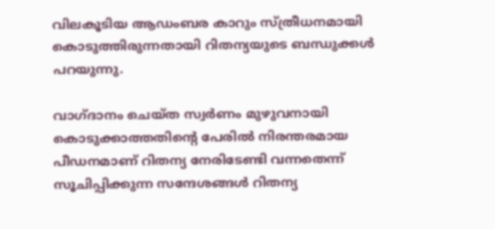വിലകൂടിയ ആഡംബര കാറും സ്ത്രീധനമായി കൊടുത്തിരുന്നതായി റിതന്യയുടെ ബന്ധുക്കള്‍ പറയുന്നു.

വാഗ്ദാനം ചെയ്ത സ്വർണം മുഴുവനായി കൊടുക്കാത്തതിൻ്റെ പേരിൽ നിരന്തരമായ പീഡനമാണ് റിതന്യ നേരിടേണ്ടി വന്നതെന്ന് സൂചിപ്പിക്കുന്ന സന്ദേശങ്ങൾ റിതന്യ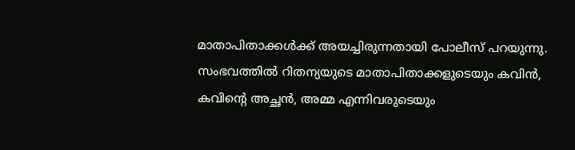മാതാപിതാക്കൾക്ക് അയച്ചിരുന്നതായി പോലീസ് പറയുന്നു. സംഭവത്തിൽ റിതന്യയുടെ മാതാപിതാക്കളുടെയും കവിൻ, കവിൻ്റെ അച്ഛൻ, അമ്മ എന്നിവരുടെയും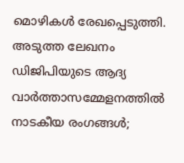മൊഴികൾ രേഖപ്പെടുത്തി.
അടുത്ത ലേഖനം
ഡിജിപിയുടെ ആദ്യ വാര്‍ത്താസമ്മേളനത്തില്‍ നാടകീയ രംഗങ്ങള്‍;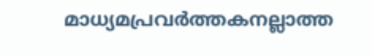മാധ്യമപ്രവര്‍ത്തകനല്ലാത്ത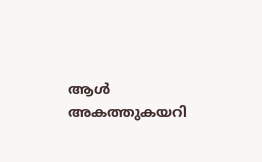ആള്‍ അകത്തുകയറി